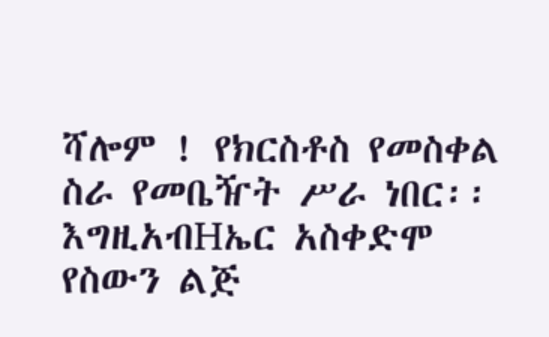ሻሎም ! የክርስቶስ የመስቀል ስራ የመቤዥት ሥራ ነበር፡፡ እግዚአብHኤር አስቀድሞ የስውን ልጅ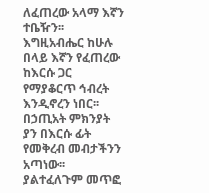ለፈጠረው አላማ እኛን ተቤዥን፡፡ እግዚአብሔር ከሁሉ በላይ እኛን የፈጠረው ከእርሱ ጋር የማያቆርጥ ኅብረት እንዲኖረን ነበር፡፡ በኃጢአት ምክንያት ያን በእርሱ ፊት የመቅረብ መብታችንን አጣነው፡፡ ያልተፈለጉም መጥፎ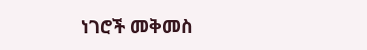ነገሮች መቅመስ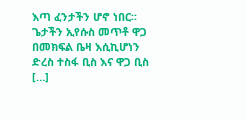እጣ ፈንታችን ሆኖ ነበር፡፡ ጌታችን ኢየሱስ መጥቶ ዋጋ በመክፍል ቤዛ እሲኪሆነን ድረስ ተስፋ ቢስ እና ዋጋ ቢስ […]